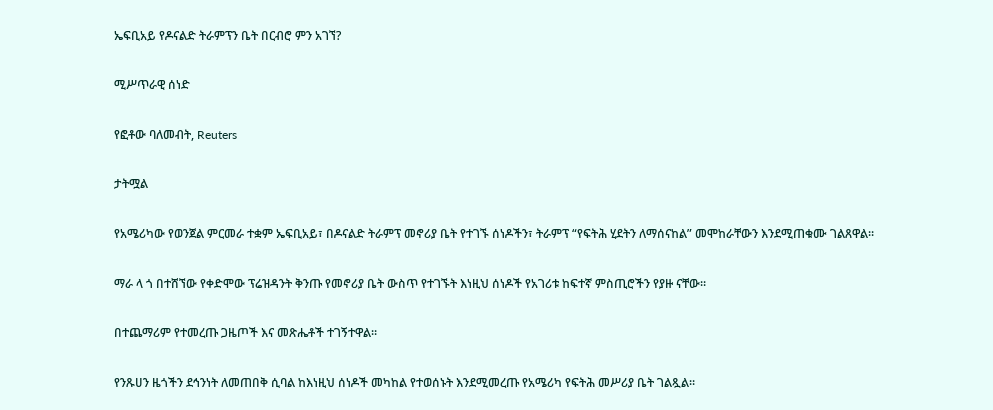ኤፍቢአይ የዶናልድ ትራምፕን ቤት በርብሮ ምን አገኘ?

ሚሥጥራዊ ሰነድ

የፎቶው ባለመብት, Reuters

ታትሟል

የአሜሪካው የወንጀል ምርመራ ተቋም ኤፍቢአይ፣ በዶናልድ ትራምፕ መኖሪያ ቤት የተገኙ ሰነዶችን፣ ትራምፕ “የፍትሕ ሂደትን ለማሰናከል” መሞከራቸውን እንደሚጠቁሙ ገልጸዋል።

ማራ ላ ጎ በተሸኘው የቀድሞው ፕሬዝዳንት ቅንጡ የመኖሪያ ቤት ውስጥ የተገኙት እነዚህ ሰነዶች የአገሪቱ ከፍተኛ ምስጢሮችን የያዙ ናቸው።

በተጨማሪም የተመረጡ ጋዜጦች እና መጽሔቶች ተገኝተዋል።

የንጹሀን ዜጎችን ደኅንነት ለመጠበቅ ሲባል ከእነዚህ ሰነዶች መካከል የተወሰኑት እንደሚመረጡ የአሜሪካ የፍትሕ መሥሪያ ቤት ገልጿል።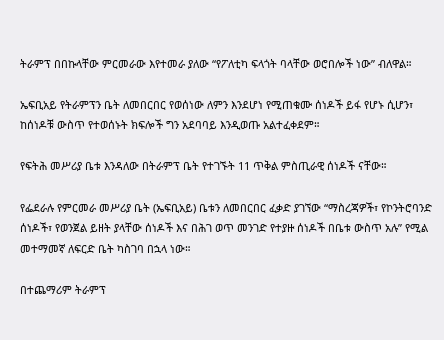ትራምፕ በበኩላቸው ምርመራው እየተመራ ያለው “የፖለቲካ ፍላጎት ባላቸው ወሮበሎች ነው” ብለዋል።

ኤፍቢአይ የትራምፕን ቤት ለመበርበር የወሰነው ለምን እንደሆነ የሚጠቁሙ ሰነዶች ይፋ የሆኑ ሲሆን፣ ከሰነዶቹ ውስጥ የተወሰኑት ክፍሎች ግን አደባባይ እንዲወጡ አልተፈቀደም።

የፍትሕ መሥሪያ ቤቱ እንዳለው በትራምፕ ቤት የተገኙት 11 ጥቅል ምስጢራዊ ሰነዶች ናቸው።

የፌደራሉ የምርመራ መሥሪያ ቤት (ኤፍቢአይ) ቤቱን ለመበርበር ፈቃድ ያገኘው “ማስረጃዎች፣ የኮንትሮባንድ ሰነዶች፣ የወንጀል ይዘት ያላቸው ሰነዶች እና በሕገ ወጥ መንገድ የተያዙ ሰነዶች በቤቱ ውስጥ አሉ” የሚል መተማመኛ ለፍርድ ቤት ካስገባ በኋላ ነው።

በተጨማሪም ትራምፕ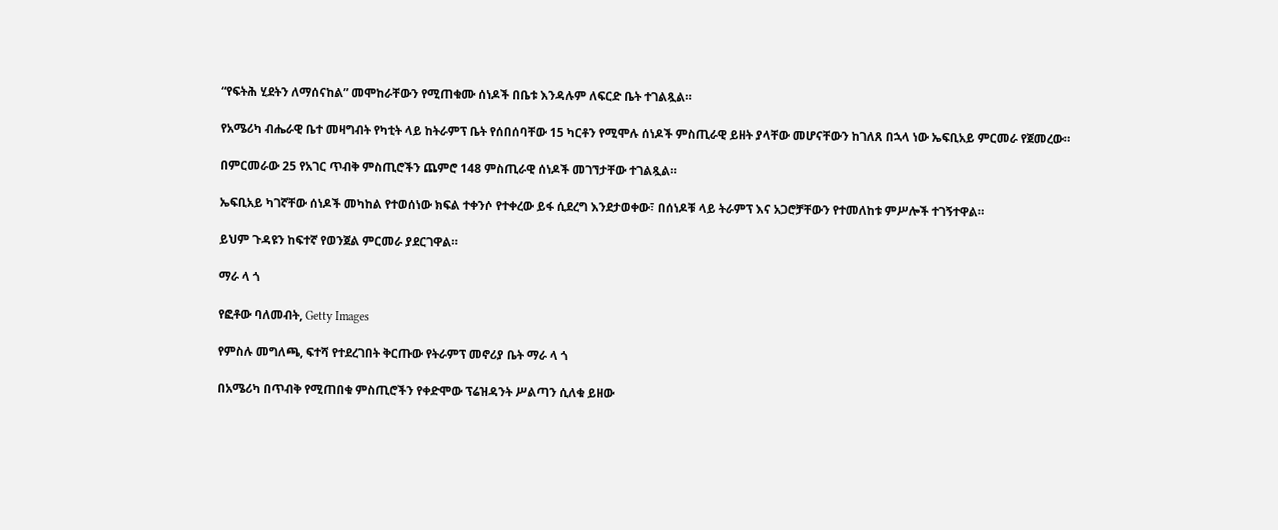“የፍትሕ ሂደትን ለማሰናከል” መሞከራቸውን የሚጠቁሙ ሰነዶች በቤቱ እንዳሉም ለፍርድ ቤት ተገልጿል።

የአሜሪካ ብሔራዊ ቤተ መዛግብት የካቲት ላይ ከትራምፕ ቤት የሰበሰባቸው 15 ካርቶን የሚሞሉ ሰነዶች ምስጢራዊ ይዘት ያላቸው መሆናቸውን ከገለጸ በኋላ ነው ኤፍቢአይ ምርመራ የጀመረው።

በምርመራው 25 የአገር ጥብቅ ምስጢሮችን ጨምሮ 148 ምስጢራዊ ሰነዶች መገኘታቸው ተገልጿል።

ኤፍቢአይ ካገኛቸው ሰነዶች መካከል የተወሰነው ክፍል ተቀንሶ የተቀረው ይፋ ሲደረግ እንደታወቀው፣ በሰነዶቹ ላይ ትራምፕ እና አጋሮቻቸውን የተመለከቱ ምሥሎች ተገኝተዋል።

ይህም ጉዳዩን ከፍተኛ የወንጀል ምርመራ ያደርገዋል።

ማራ ላ ጎ

የፎቶው ባለመብት, Getty Images

የምስሉ መግለጫ, ፍተሻ የተደረገበት ቅርጡው የትራምፕ መኖሪያ ቤት ማራ ላ ጎ

በአሜሪካ በጥብቅ የሚጠበቁ ምስጢሮችን የቀድሞው ፕሬዝዳንት ሥልጣን ሲለቁ ይዘው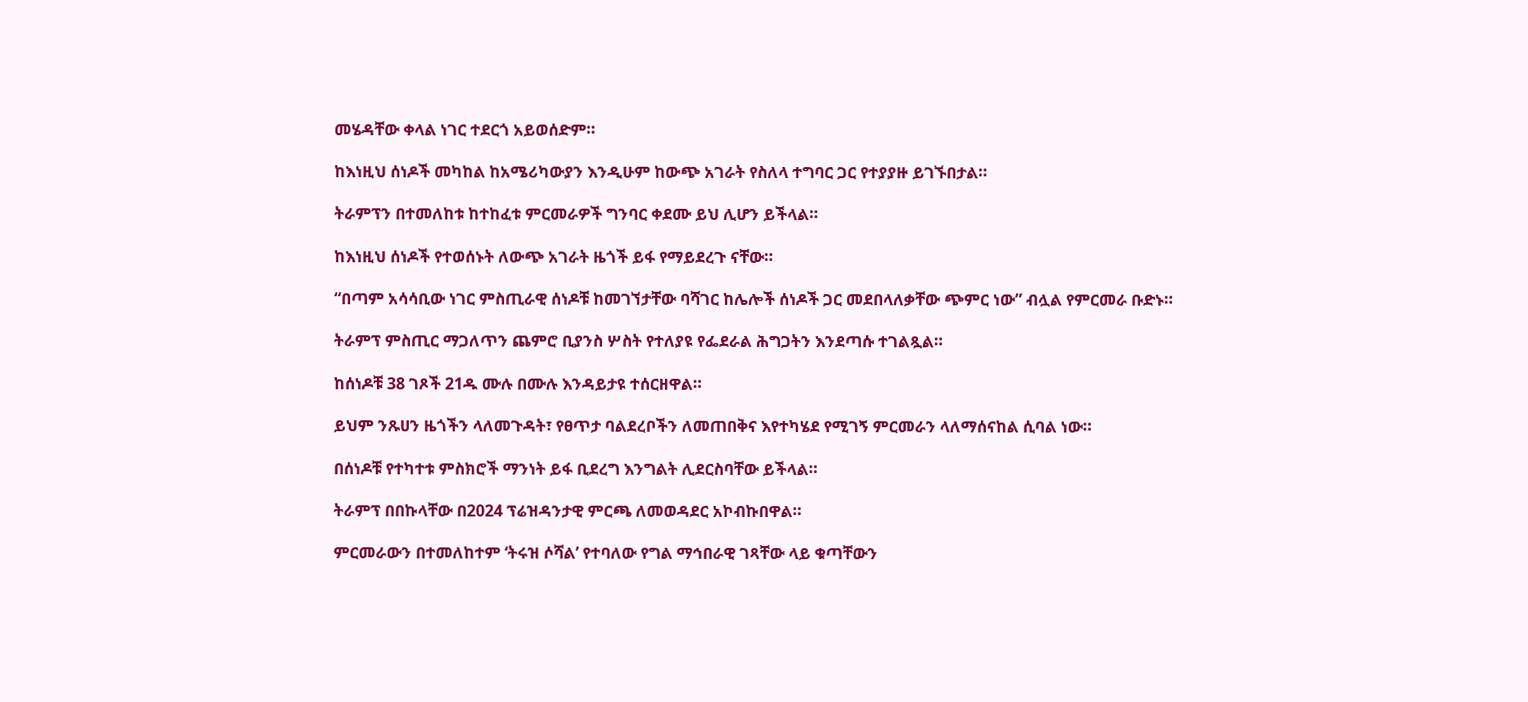መሄዳቸው ቀላል ነገር ተደርጎ አይወሰድም።

ከእነዚህ ሰነዶች መካከል ከአሜሪካውያን እንዲሁም ከውጭ አገራት የስለላ ተግባር ጋር የተያያዙ ይገኙበታል።

ትራምፕን በተመለከቱ ከተከፈቱ ምርመራዎች ግንባር ቀደሙ ይህ ሊሆን ይችላል።

ከእነዚህ ሰነዶች የተወሰኑት ለውጭ አገራት ዜጎች ይፋ የማይደረጉ ናቸው።

“በጣም አሳሳቢው ነገር ምስጢራዊ ሰነዶቹ ከመገኘታቸው ባሻገር ከሌሎች ሰነዶች ጋር መደበላለቃቸው ጭምር ነው” ብሏል የምርመራ ቡድኑ።

ትራምፕ ምስጢር ማጋለጥን ጨምሮ ቢያንስ ሦስት የተለያዩ የፌደራል ሕግጋትን እንደጣሱ ተገልጿል።

ከሰነዶቹ 38 ገጾች 21ዱ ሙሉ በሙሉ እንዳይታዩ ተሰርዘዋል።

ይህም ንጹሀን ዜጎችን ላለመጉዳት፣ የፀጥታ ባልደረቦችን ለመጠበቅና እየተካሄደ የሚገኝ ምርመራን ላለማሰናከል ሲባል ነው።

በሰነዶቹ የተካተቱ ምስክሮች ማንነት ይፋ ቢደረግ እንግልት ሊደርስባቸው ይችላል።

ትራምፕ በበኩላቸው በ2024 ፕሬዝዳንታዊ ምርጫ ለመወዳደር አኮብኩበዋል።

ምርመራውን በተመለከተም ‘ትሩዝ ሶሻል’ የተባለው የግል ማኅበራዊ ገጻቸው ላይ ቁጣቸውን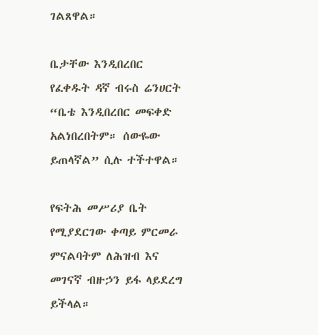ገልጸዋል።

ቤታቸው እንዲበረበር የፈቀዱት ዳኛ ብሩስ ሬንሀርት “ቤቴ እንዲበረበር መፍቀድ አልነበረበትም። ሰውዬው ይጠላኛል” ሲሉ ተችተዋል።

የፍትሕ መሥሪያ ቤት የሚያደርገው ቀጣይ ምርመራ ምናልባትም ለሕዝብ እና መገናኛ ብዙኃን ይፋ ላይደረግ ይችላል።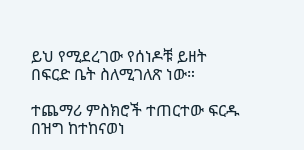ይህ የሚደረገው የሰነዶቹ ይዘት በፍርድ ቤት ስለሚገለጽ ነው።

ተጨማሪ ምስክሮች ተጠርተው ፍርዱ በዝግ ከተከናወነ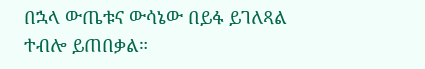በኋላ ውጤቱና ውሳኔው በይፋ ይገለጻል ተብሎ ይጠበቃል።